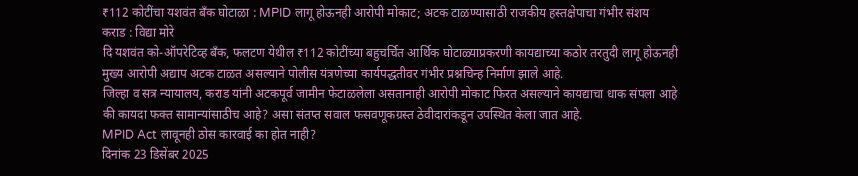₹112 कोटींचा यशवंत बँक घोटाळा : MPID लागू होऊनही आरोपी मोकाट; अटक टाळण्यासाठी राजकीय हस्तक्षेपाचा गंभीर संशय
कराड : विद्या मोरे
दि यशवंत को-ऑपरेटिव्ह बँक, फलटण येथील ₹112 कोटींच्या बहुचर्चित आर्थिक घोटाळ्याप्रकरणी कायद्याच्या कठोर तरतुदी लागू होऊनही मुख्य आरोपी अद्याप अटक टाळत असल्याने पोलीस यंत्रणेच्या कार्यपद्धतीवर गंभीर प्रश्नचिन्ह निर्माण झाले आहे.
जिल्हा व सत्र न्यायालय, कराड यांनी अटकपूर्व जामीन फेटाळलेला असतानाही आरोपी मोकाट फिरत असल्याने कायद्याचा धाक संपला आहे की कायदा फक्त सामान्यांसाठीच आहे? असा संतप्त सवाल फसवणूकग्रस्त ठेवीदारांकडून उपस्थित केला जात आहे.
MPID Act लावूनही ठोस कारवाई का होत नाही?
दिनांक 23 डिसेंबर 2025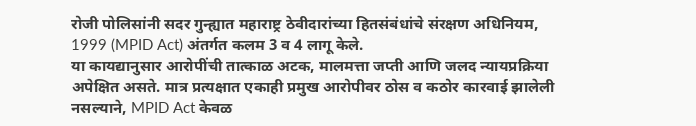रोजी पोलिसांनी सदर गुन्ह्यात महाराष्ट्र ठेवीदारांच्या हितसंबंधांचे संरक्षण अधिनियम, 1999 (MPID Act) अंतर्गत कलम 3 व 4 लागू केले.
या कायद्यानुसार आरोपींची तात्काळ अटक, मालमत्ता जप्ती आणि जलद न्यायप्रक्रिया अपेक्षित असते. मात्र प्रत्यक्षात एकाही प्रमुख आरोपीवर ठोस व कठोर कारवाई झालेली नसल्याने, MPID Act केवळ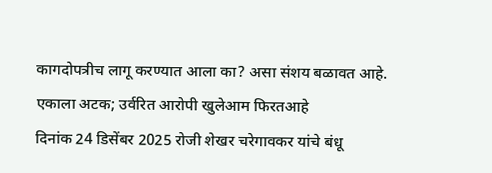कागदोपत्रीच लागू करण्यात आला का? असा संशय बळावत आहे.
एकाला अटक; उर्वरित आरोपी खुलेआम फिरतआहे
दिनांक 24 डिसेंबर 2025 रोजी शेखर चरेगावकर यांचे बंधू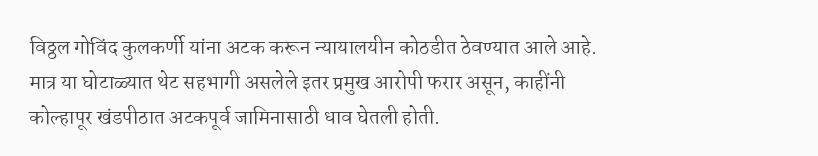विठ्ठल गोविंद कुलकर्णी यांना अटक करून न्यायालयीन कोठडीत ठेवण्यात आले आहे.
मात्र या घोटाळ्यात थेट सहभागी असलेले इतर प्रमुख आरोपी फरार असून, काहींनी कोल्हापूर खंडपीठात अटकपूर्व जामिनासाठी धाव घेतली होती.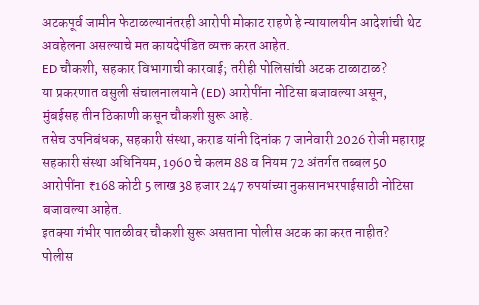अटकपूर्व जामीन फेटाळल्यानंतरही आरोपी मोकाट राहणे हे न्यायालयीन आदेशांची थेट अवहेलना असल्याचे मत कायदेपंडित व्यक्त करत आहेत.
ED चौकशी, सहकार विभागाची कारवाई; तरीही पोलिसांची अटक टाळाटाळ?
या प्रकरणात वसुली संचालनालयाने (ED) आरोपींना नोटिसा बजावल्या असून, मुंबईसह तीन ठिकाणी कसून चौकशी सुरू आहे.
तसेच उपनिबंधक, सहकारी संस्था, कराड यांनी दिनांक 7 जानेवारी 2026 रोजी महाराष्ट्र सहकारी संस्था अधिनियम, 1960 चे कलम 88 व नियम 72 अंतर्गत तब्बल 50 आरोपींना ₹168 कोटी 5 लाख 38 हजार 247 रुपयांच्या नुकसानभरपाईसाठी नोटिसा बजावल्या आहेत.
इतक्या गंभीर पातळीवर चौकशी सुरू असताना पोलीस अटक का करत नाहीत?
पोलीस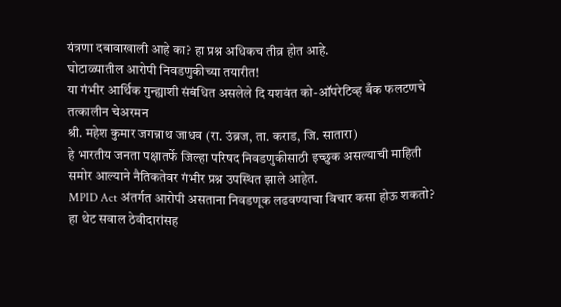यंत्रणा दबावाखाली आहे का? हा प्रश्न अधिकच तीव्र होत आहे.
घोटाळ्यातील आरोपी निवडणुकीच्या तयारीत!
या गंभीर आर्थिक गुन्ह्याशी संबंधित असलेले दि यशवंत को-ऑपरेटिव्ह बँक फलटणचे तत्कालीन चेअरमन
श्री. महेश कुमार जगन्नाथ जाधव (रा. उंब्रज, ता. कराड, जि. सातारा)
हे भारतीय जनता पक्षातर्फे जिल्हा परिषद निवडणुकीसाठी इच्छुक असल्याची माहिती समोर आल्याने नैतिकतेवर गंभीर प्रश्न उपस्थित झाले आहेत.
MPID Act अंतर्गत आरोपी असताना निवडणूक लढवण्याचा विचार कसा होऊ शकतो?
हा थेट सवाल ठेवीदारांसह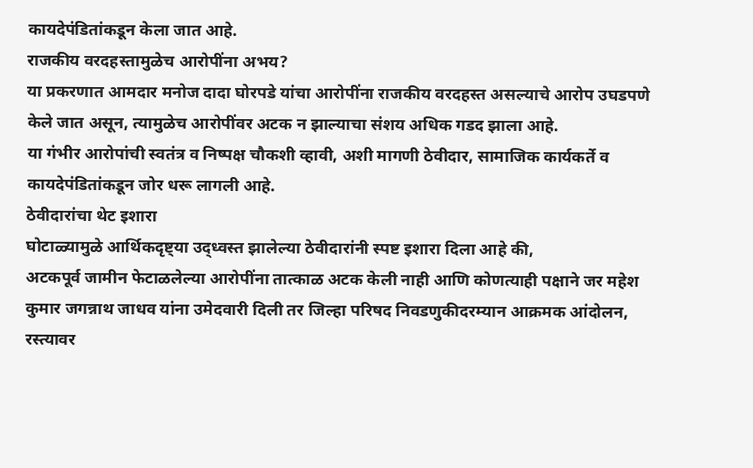कायदेपंडितांकडून केला जात आहे.
राजकीय वरदहस्तामुळेच आरोपींना अभय?
या प्रकरणात आमदार मनोज दादा घोरपडे यांचा आरोपींना राजकीय वरदहस्त असल्याचे आरोप उघडपणे केले जात असून, त्यामुळेच आरोपींवर अटक न झाल्याचा संशय अधिक गडद झाला आहे.
या गंभीर आरोपांची स्वतंत्र व निष्पक्ष चौकशी व्हावी, अशी मागणी ठेवीदार, सामाजिक कार्यकर्ते व कायदेपंडितांकडून जोर धरू लागली आहे.
ठेवीदारांचा थेट इशारा
घोटाळ्यामुळे आर्थिकदृष्ट्या उद्ध्वस्त झालेल्या ठेवीदारांनी स्पष्ट इशारा दिला आहे की,
अटकपूर्व जामीन फेटाळलेल्या आरोपींना तात्काळ अटक केली नाही आणि कोणत्याही पक्षाने जर महेश कुमार जगन्नाथ जाधव यांना उमेदवारी दिली तर जिल्हा परिषद निवडणुकीदरम्यान आक्रमक आंदोलन, रस्त्यावर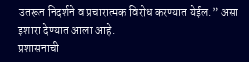उतरून निदर्शने व प्रचारात्मक विरोध करण्यात येईल.” असा इशारा देण्यात आला आहे.
प्रशासनाची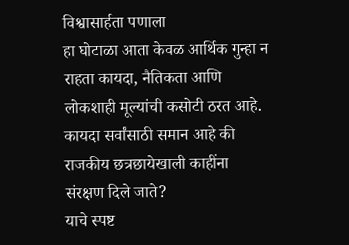विश्वासार्हता पणाला
हा घोटाळा आता केवळ आर्थिक गुन्हा न राहता कायदा, नैतिकता आणि लोकशाही मूल्यांची कसोटी ठरत आहे.
कायदा सर्वांसाठी समान आहे की राजकीय छत्रछायेखाली काहींना संरक्षण दिले जाते?
याचे स्पष्ट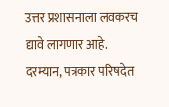उत्तर प्रशासनाला लवकरच द्यावे लागणार आहे.
दरम्यान, पत्रकार परिषदेत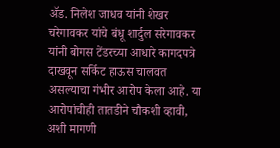ॲड. निलेश जाधव यांनी शेखर चरेगावकर यांचे बंधू शार्दुल सरेगावकर यांनी बोगस टेंडरच्या आधारे कागदपत्रे दाखवून सर्किट हाऊस चालवत असल्याचा गंभीर आरोप केला आहे. या आरोपांचीही तातडीने चौकशी व्हावी, अशी मागणी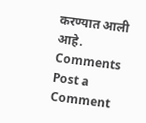करण्यात आली आहे.
Comments
Post a Comment